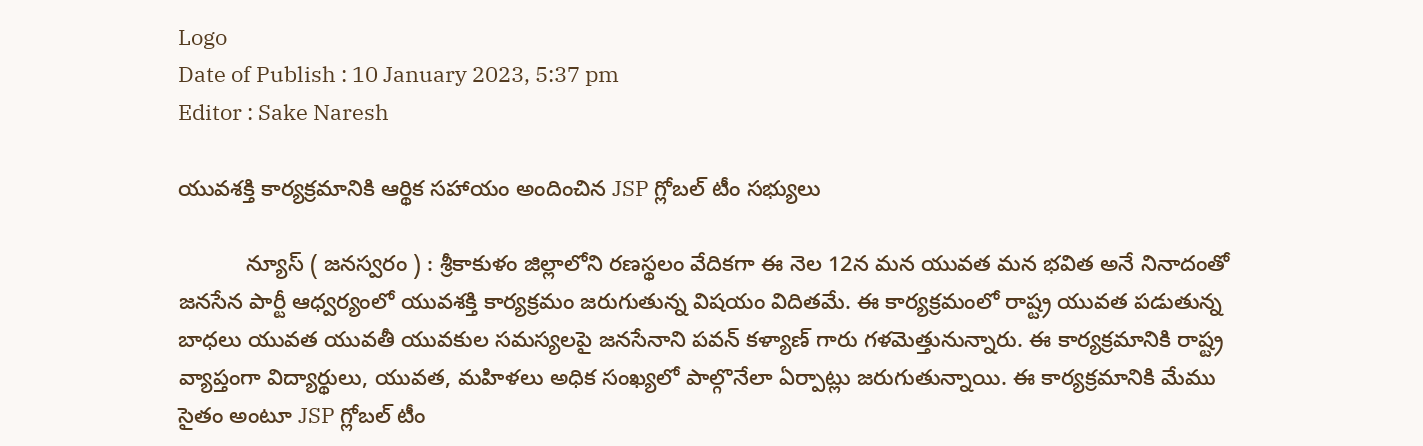Logo
Date of Publish : 10 January 2023, 5:37 pm
Editor : Sake Naresh

యువశక్తి కార్యక్రమానికి ఆర్థిక సహాయం అందించిన JSP గ్లోబల్ టీం సభ్యులు

           న్యూస్ ( జనస్వరం ) : శ్రీకాకుళం జిల్లాలోని రణస్థలం వేదికగా ఈ నెల 12న మన యువత మన భవిత అనే నినాదంతో జనసేన పార్టీ ఆధ్వర్యంలో యువశక్తి కార్యక్రమం జరుగుతున్న విషయం విదితమే. ఈ కార్యక్రమంలో రాష్ట్ర యువత పడుతున్న బాధలు యువత యువతీ యువకుల సమస్యలపై జనసేనాని పవన్ కళ్యాణ్ గారు గళమెత్తునున్నారు. ఈ కార్యక్రమానికి రాష్ట్ర వ్యాప్తంగా విద్యార్థులు, యువత, మహిళలు అధిక సంఖ్యలో పాల్గొనేలా ఏర్పాట్లు జరుగుతున్నాయి. ఈ కార్యక్రమానికి మేము సైతం అంటూ JSP గ్లోబల్ టీం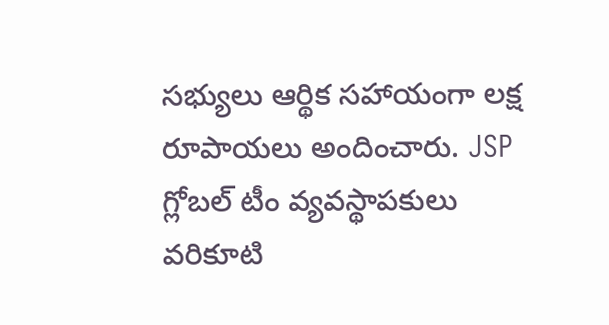సభ్యులు ఆర్థిక సహాయంగా లక్ష రూపాయలు అందించారు. JSP గ్లోబల్ టీం వ్యవస్థాపకులు వరికూటి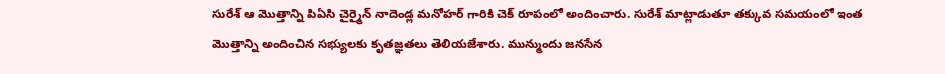సురేశ్ ఆ మొత్తాన్ని పి‌ఏ‌సి చైర్మైన్ నాదెండ్ల మనోహర్ గారికి చెక్ రూపంలో అందించారు. సురేశ్ మాట్లాడుతూ తక్కువ సమయంలో ఇంత మొత్తాన్ని అందించిన సభ్యులకు కృతజ్ఞతలు తెలియజేశారు. మున్ముందు జనసేన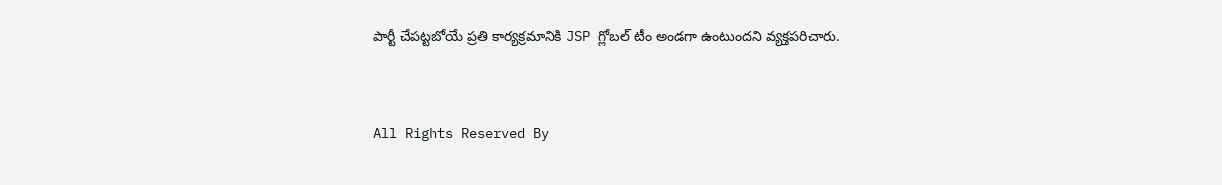పార్టీ చేపట్టబోయే ప్రతి కార్యక్రమానికి JSP గ్లోబల్ టీం అండగా ఉంటుందని వ్యక్తపరిచారు.


All Rights Reserved By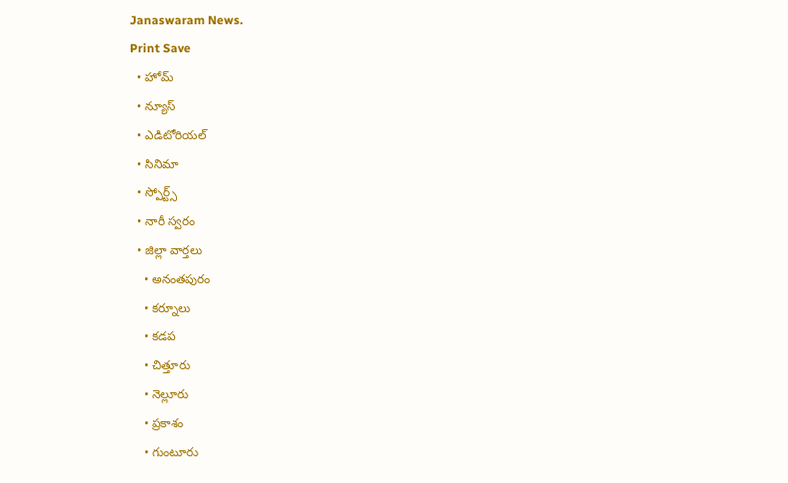Janaswaram News.
Print Save
  • హోమ్
  • న్యూస్
  • ఎడిటోరియల్
  • సినిమా
  • స్పోర్ట్స్
  • నారీ స్వరం
  • జిల్లా వార్తలు
    • అనంతపురం
    • కర్నూలు
    • కడప
    • చిత్తూరు
    • నెల్లూరు
    • ప్రకాశం
    • గుంటూరు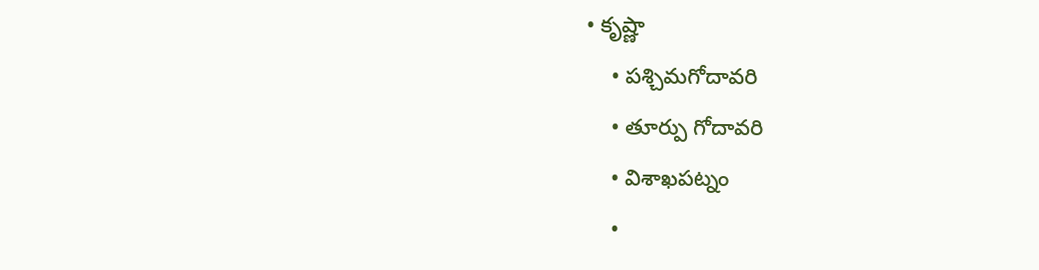• కృష్ణా
    • పశ్చిమగోదావరి
    • తూర్పు గోదావరి
    • విశాఖపట్నం
    •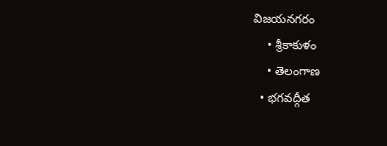విజయనగరం
    • శ్రీకాకుళం
    • తెలంగాణ
  • భగవద్గీత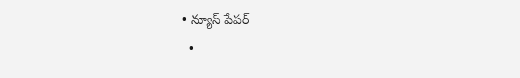• న్యూస్ పేపర్
  •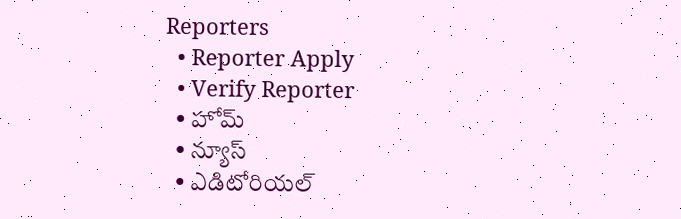Reporters
  • Reporter Apply
  • Verify Reporter
  • హోమ్
  • న్యూస్
  • ఎడిటోరియల్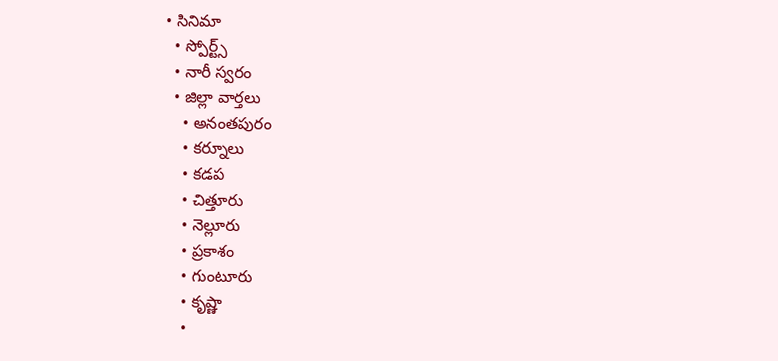• సినిమా
  • స్పోర్ట్స్
  • నారీ స్వరం
  • జిల్లా వార్తలు
    • అనంతపురం
    • కర్నూలు
    • కడప
    • చిత్తూరు
    • నెల్లూరు
    • ప్రకాశం
    • గుంటూరు
    • కృష్ణా
    •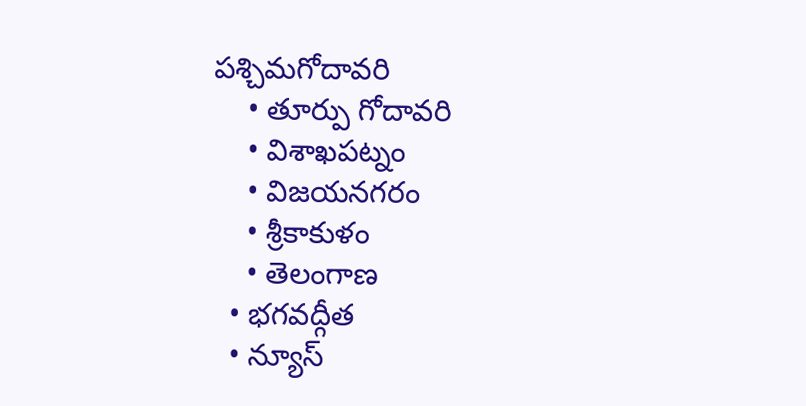పశ్చిమగోదావరి
    • తూర్పు గోదావరి
    • విశాఖపట్నం
    • విజయనగరం
    • శ్రీకాకుళం
    • తెలంగాణ
  • భగవద్గీత
  • న్యూస్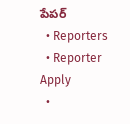పేపర్
  • Reporters
  • Reporter Apply
  •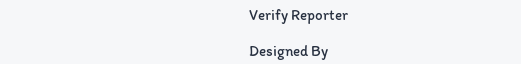Verify Reporter

Designed By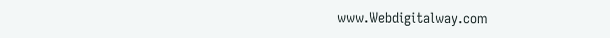www.Webdigitalway.com